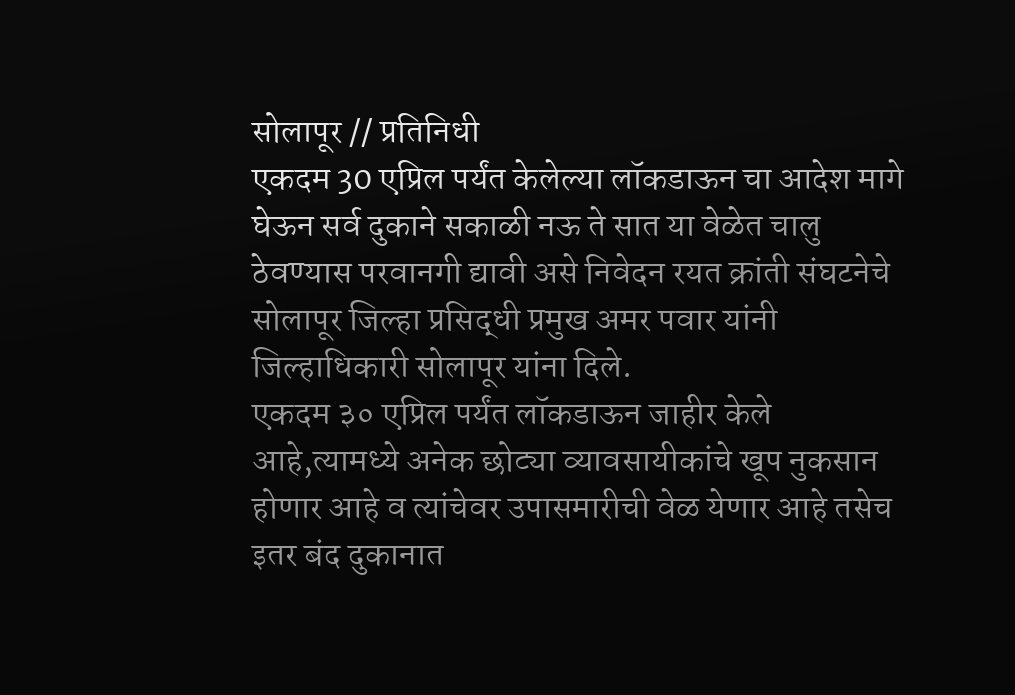सोलापूर // प्रतिनिधी
एकदम 30 एप्रिल पर्यंत केलेल्या लॉकडाऊन चा आदेश मागे घेऊन सर्व दुकाने सकाळी नऊ ते सात या वेळेत चालु ठेवण्यास परवानगी द्यावी असे निवेदन रयत क्रांती संघटनेचे सोलापूर जिल्हा प्रसिद्धी प्रमुख अमर पवार यांनी जिल्हाधिकारी सोलापूर यांना दिले.
एकदम ३० एप्रिल पर्यंत लॉकडाऊन जाहीर केले आहे,त्यामध्ये अनेक छोट्या व्यावसायीकांचे खूप नुकसान होणार आहे व त्यांचेवर उपासमारीची वेळ येणार आहे तसेच इतर बंद दुकानात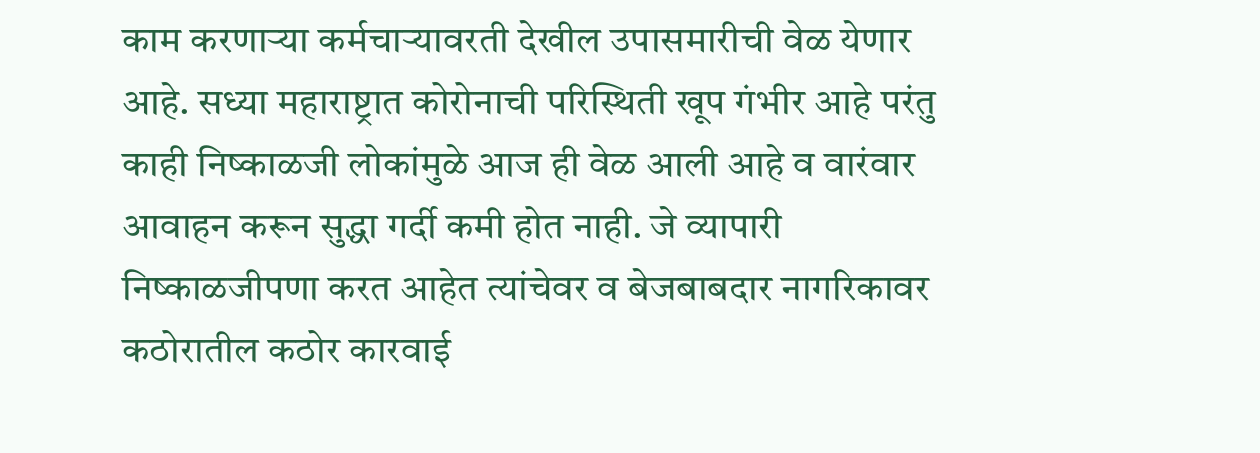काम करणाऱ्या कर्मचाऱ्यावरती देखील उपासमारीची वेळ येणार आहे. सध्या महाराष्ट्रात कोरोनाची परिस्थिती खूप गंभीर आहे परंतु काही निष्काळजी लोकांमुळे आज ही वेळ आली आहे व वारंवार आवाहन करून सुद्धा गर्दी कमी होत नाही. जे व्यापारी निष्काळजीपणा करत आहेत त्यांचेवर व बेजबाबदार नागरिकावर कठोरातील कठोर कारवाई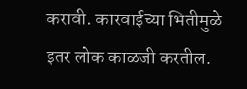करावी. कारवाईच्या भितीमुळे इतर लोक काळजी करतील.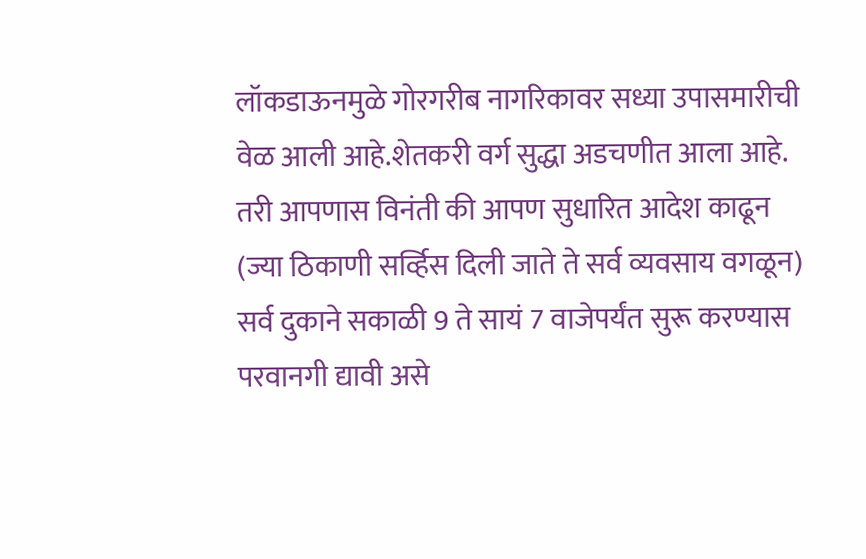लॉकडाऊनमुळे गोरगरीब नागरिकावर सध्या उपासमारीची वेळ आली आहे.शेतकरी वर्ग सुद्धा अडचणीत आला आहे.
तरी आपणास विनंती की आपण सुधारित आदेश काढून (ज्या ठिकाणी सर्व्हिस दिली जाते ते सर्व व्यवसाय वगळून) सर्व दुकाने सकाळी 9 ते सायं 7 वाजेपर्यंत सुरू करण्यास परवानगी द्यावी असे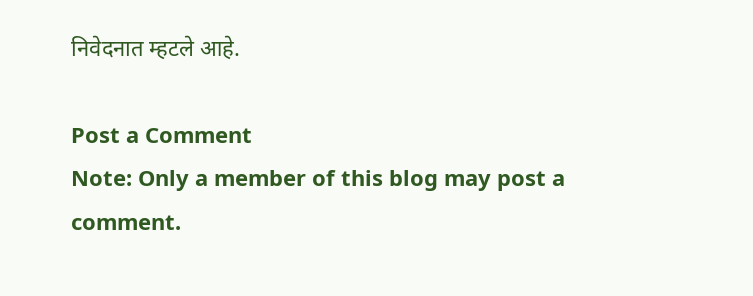निवेदनात म्हटले आहे.

Post a Comment
Note: Only a member of this blog may post a comment.